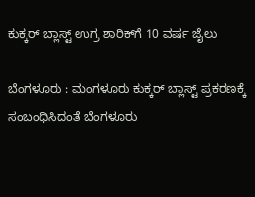ಕುಕ್ಕರ್‌ ಬ್ಲಾಸ್ಟ್‌ ಉಗ್ರ ಶಾರಿಕ್‌ಗೆ 10 ವರ್ಷ ಜೈಲು

ಬೆಂಗಳೂರು : ಮಂಗಳೂರು ಕುಕ್ಕರ್ ಬ್ಲಾಸ್ಟ್‌ ಪ್ರಕರಣಕ್ಕೆ ಸಂಬಂಧಿಸಿದಂತೆ ಬೆಂಗಳೂರು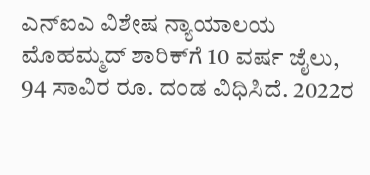ಎನ್‌ಐಎ ವಿಶೇಷ ನ್ಯಾಯಾಲಯ ಮೊಹಮ್ಮದ್ ಶಾರಿಕ್‌ಗೆ 10 ವರ್ಷ ಜೈಲು, 94 ಸಾವಿರ ರೂ. ದಂಡ ವಿಧಿಸಿದೆ. 2022ರ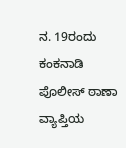ನ. 19ರಂದು ಕಂಕನಾಡಿ ಪೊಲೀಸ್ ಠಾಣಾ ವ್ಯಾಪ್ತಿಯ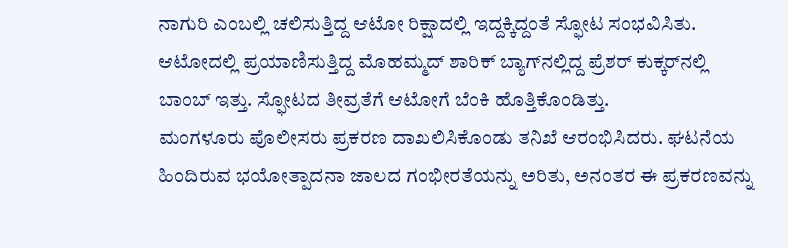ನಾಗುರಿ ಎಂಬಲ್ಲಿ ಚಲಿಸುತ್ತಿದ್ದ ಆಟೋ ರಿಕ್ಷಾದಲ್ಲಿ ಇದ್ದಕ್ಕಿದ್ದಂತೆ ಸ್ಫೋಟ ಸಂಭವಿಸಿತು. ಆಟೋದಲ್ಲಿ ಪ್ರಯಾಣಿಸುತ್ತಿದ್ದ ಮೊಹಮ್ಮದ್ ಶಾರಿಕ್‌ ಬ್ಯಾಗ್‌ನಲ್ಲಿದ್ದ ಪ್ರೆಶರ್ ಕುಕ್ಕರ್‌ನಲ್ಲಿ ಬಾಂಬ್ ಇತ್ತು. ಸ್ಫೋಟದ ತೀವ್ರತೆಗೆ ಆಟೋಗೆ ಬೆಂಕಿ ಹೊತ್ತಿಕೊಂಡಿತ್ತು.
ಮಂಗಳೂರು ಪೊಲೀಸರು ಪ್ರಕರಣ ದಾಖಲಿಸಿಕೊಂಡು ತನಿಖೆ ಆರಂಭಿಸಿದರು. ಘಟನೆಯ ಹಿಂದಿರುವ ಭಯೋತ್ಪಾದನಾ ಜಾಲದ ಗಂಭೀರತೆಯನ್ನು ಅರಿತು, ಅನಂತರ ಈ ಪ್ರಕರಣವನ್ನು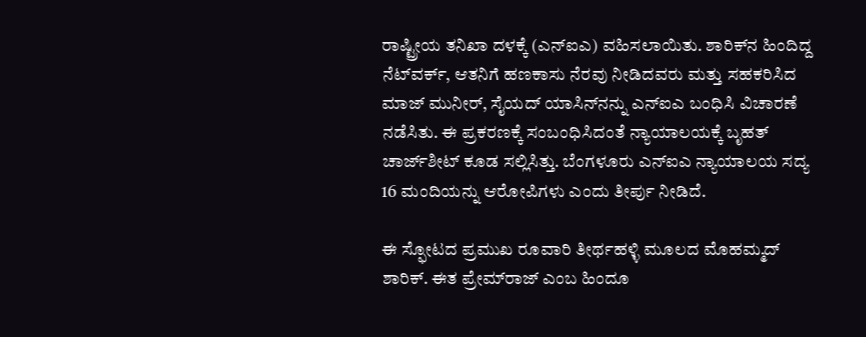ರಾಷ್ಟ್ರೀಯ ತನಿಖಾ ದಳಕ್ಕೆ (ಎನ್‌ಐಎ) ವಹಿಸಲಾಯಿತು. ಶಾರಿಕ್‌ನ ಹಿಂದಿದ್ದ ನೆಟ್‌ವರ್ಕ್, ಆತನಿಗೆ ಹಣಕಾಸು ನೆರವು ನೀಡಿದವರು ಮತ್ತು ಸಹಕರಿಸಿದ ಮಾಜ್ ಮುನೀರ್, ಸೈಯದ್ ಯಾಸಿನ್‌ನನ್ನು ಎನ್‌ಐಎ ಬಂಧಿಸಿ ವಿಚಾರಣೆ ನಡೆಸಿತು. ಈ ಪ್ರಕರಣಕ್ಕೆ ಸಂಬಂಧಿಸಿದಂತೆ ನ್ಯಾಯಾಲಯಕ್ಕೆ ಬೃಹತ್ ಚಾರ್ಜ್‌ಶೀಟ್ ಕೂಡ ಸಲ್ಲಿಸಿತ್ತು. ಬೆಂಗಳೂರು ಎನ್‌ಐಎ ನ್ಯಾಯಾಲಯ ಸದ್ಯ 16 ಮಂದಿಯನ್ನು ಆರೋಪಿಗಳು ಎಂದು ತೀರ್ಪು ನೀಡಿದೆ.

ಈ ಸ್ಫೋಟದ ಪ್ರಮುಖ ರೂವಾರಿ ತೀರ್ಥಹಳ್ಳಿ ಮೂಲದ ಮೊಹಮ್ಮದ್ ಶಾರಿಕ್. ಈತ ಪ್ರೇಮ್‌ರಾಜ್ ಎಂಬ ಹಿಂದೂ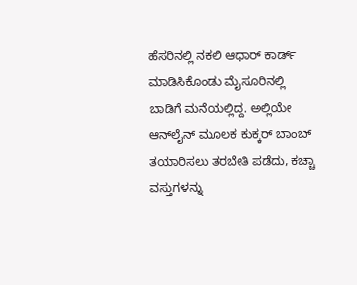ಹೆಸರಿನಲ್ಲಿ ನಕಲಿ ಆಧಾರ್ ಕಾರ್ಡ್ ಮಾಡಿಸಿಕೊಂಡು ಮೈಸೂರಿನಲ್ಲಿ ಬಾಡಿಗೆ ಮನೆಯಲ್ಲಿದ್ದ. ಅಲ್ಲಿಯೇ ಆನ್‌ಲೈನ್ ಮೂಲಕ ಕುಕ್ಕರ್ ಬಾಂಬ್ ತಯಾರಿಸಲು ತರಬೇತಿ ಪಡೆದು, ಕಚ್ಚಾ ವಸ್ತುಗಳನ್ನು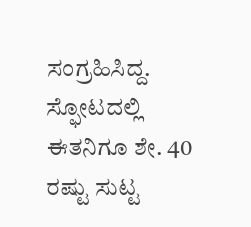ಸಂಗ್ರಹಿಸಿದ್ದ. ಸ್ಫೋಟದಲ್ಲಿ ಈತನಿಗೂ ಶೇ. 40 ರಷ್ಟು ಸುಟ್ಟ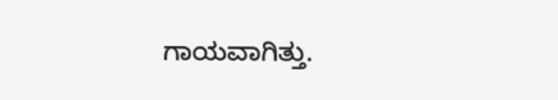ಗಾಯವಾಗಿತ್ತು.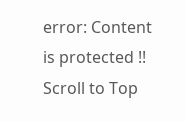error: Content is protected !!
Scroll to Top